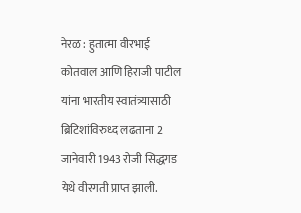नेरळ : हुतात्मा वीरभाई कोतवाल आणि हिराजी पाटील यांना भारतीय स्वातंत्र्यासाठी ब्रिटिशांविरुध्द लढताना 2 जानेवारी 1943 रोजी सिद्धगड येथे वीरगती प्राप्त झाली.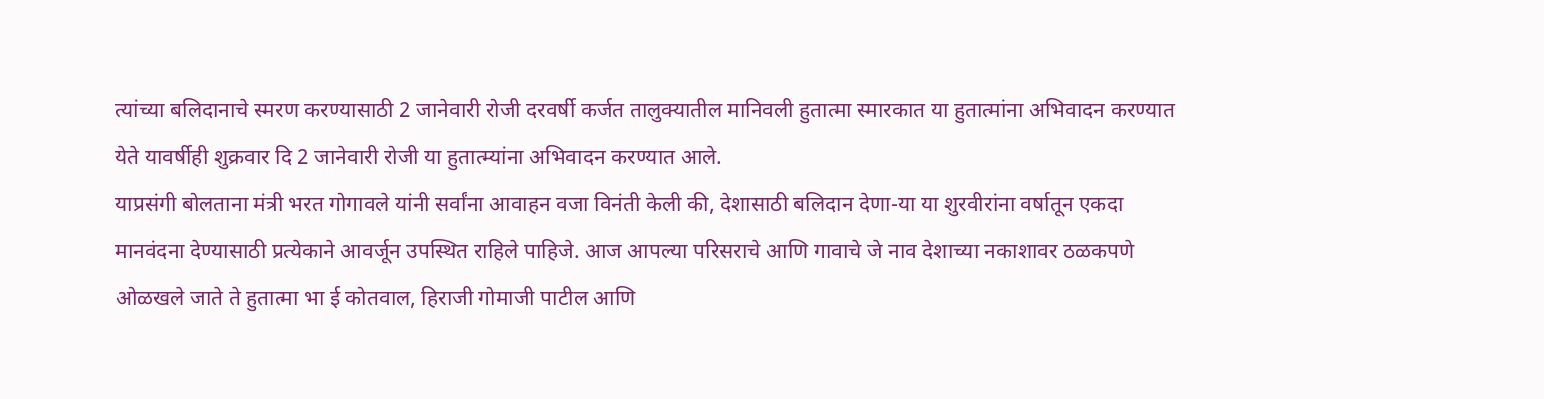त्यांच्या बलिदानाचे स्मरण करण्यासाठी 2 जानेवारी रोजी दरवर्षी कर्जत तालुक्यातील मानिवली हुतात्मा स्मारकात या हुतात्मांना अभिवादन करण्यात येते यावर्षीही शुक्रवार दि 2 जानेवारी रोजी या हुतात्म्यांना अभिवादन करण्यात आले.
याप्रसंगी बोलताना मंत्री भरत गोगावले यांनी सर्वांना आवाहन वजा विनंती केली की, देशासाठी बलिदान देणा-या या शुरवीरांना वर्षातून एकदा मानवंदना देण्यासाठी प्रत्येकाने आवर्जून उपस्थित राहिले पाहिजे. आज आपल्या परिसराचे आणि गावाचे जे नाव देशाच्या नकाशावर ठळकपणे ओळखले जाते ते हुतात्मा भा ई कोतवाल, हिराजी गोमाजी पाटील आणि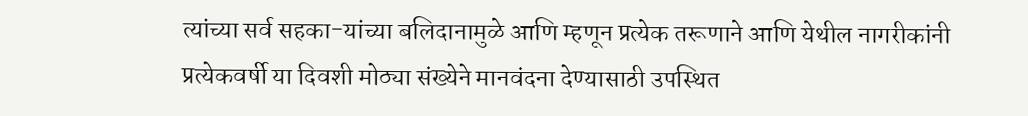त्यांच्या सर्व सहका-यांच्या बलिदानामुळे आणि म्हणून प्रत्येक तरूणाने आणि येथील नागरीकांनी प्रत्येकवर्षी या दिवशी मोठ्या संख्येने मानवंदना देण्यासाठी उपस्थित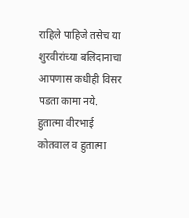राहिले पाहिजे तसेच या शुरवीरांच्या बलिदानाचा आपणास कधीही विसर पडता कामा नये.
हुतात्मा वीरभाई कोतवाल व हुतात्मा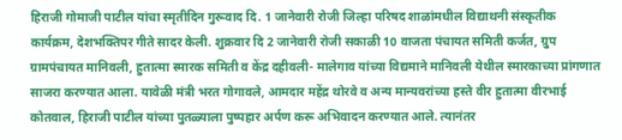हिराजी गोमाजी पाटील यांचा स्मृतीदिन गुरूवाद दि. 1 जानेवारी रोजी जिल्हा परिषद शाळांमधील विद्याथनी संस्कृतीक कार्यक्रम, देशभक्तिपर गीते सादर केली. शुक्रवार दि 2 जानेवारी रोजी सकाळी 10 वाजता पंचायत समिती कर्जत, ग्रुप ग्रामपंचायत मानिवली, हुतात्मा स्मारक समिती व केंद्र दहीवली- मालेगाव यांच्या विद्यमाने मानिवली येथील स्मारकाच्या प्रांगणात साजरा करण्यात आला. यावेळी मंत्री भरत गोगावले, आमदार महेंद्र थोरवे व अन्य मान्यवरांच्या हस्ते वीर हुतात्मा वीरभाई कोतवाल, हिराजी पाटील यांच्या पुतळ्याला पुष्पहार अर्पण करू अभिवादन करण्यात आले. त्यानंतर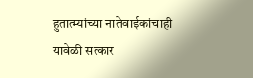हुतात्म्यांच्या नातेवाईकांचाही यावेळी सत्कार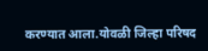करण्यात आला.योवळी जिल्हा परिषद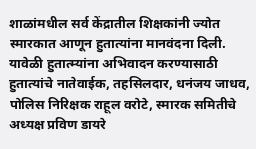शाळांमधील सर्व केंद्रातील शिक्षकांनी ज्योत स्मारकात आणून हुतात्यांना मानवंदना दिली.
यावेळी हुतात्म्यांना अभिवादन करण्यासाठी हुतात्यांचे नातेवाईक, तहसिलदार, धनंजय जाधव, पोलिस निरिक्षक राहूल वरोटे, स्मारक समितीचे अध्यक्ष प्रविण डायरे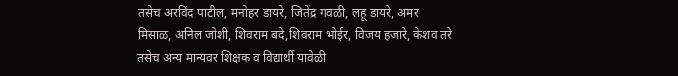तसेच अरविंद पाटील, मनोहर डायरे, जितेंद्र गवळी, लहू डायरे, अमर मिसाळ, अनिल जोशी, शिवराम बदे,शिवराम भोईर, विजय हजारे, केशव तरे तसेच अन्य मान्यवर शिक्षक व विद्यार्थी यावेळी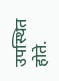उपस्थित होते.